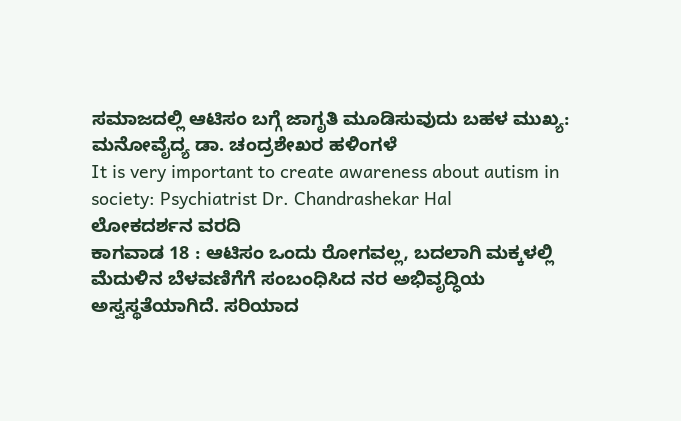ಸಮಾಜದಲ್ಲಿ ಆಟಿಸಂ ಬಗ್ಗೆ ಜಾಗೃತಿ ಮೂಡಿಸುವುದು ಬಹಳ ಮುಖ್ಯ: ಮನೋವೈದ್ಯ ಡಾ. ಚಂದ್ರಶೇಖರ ಹಳಿಂಗಳೆ
It is very important to create awareness about autism in society: Psychiatrist Dr. Chandrashekar Hal
ಲೋಕದರ್ಶನ ವರದಿ
ಕಾಗವಾಡ 18 : ಆಟಿಸಂ ಒಂದು ರೋಗವಲ್ಲ, ಬದಲಾಗಿ ಮಕ್ಕಳಲ್ಲಿ ಮೆದುಳಿನ ಬೆಳವಣಿಗೆಗೆ ಸಂಬಂಧಿಸಿದ ನರ ಅಭಿವೃದ್ಧಿಯ ಅಸ್ವಸ್ಥತೆಯಾಗಿದೆ. ಸರಿಯಾದ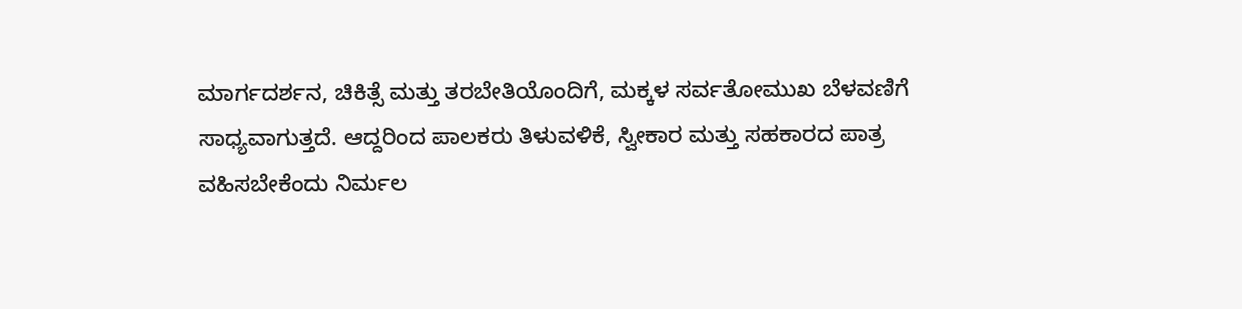ಮಾರ್ಗದರ್ಶನ, ಚಿಕಿತ್ಸೆ ಮತ್ತು ತರಬೇತಿಯೊಂದಿಗೆ, ಮಕ್ಕಳ ಸರ್ವತೋಮುಖ ಬೆಳವಣಿಗೆ ಸಾಧ್ಯವಾಗುತ್ತದೆ. ಆದ್ದರಿಂದ ಪಾಲಕರು ತಿಳುವಳಿಕೆ, ಸ್ವೀಕಾರ ಮತ್ತು ಸಹಕಾರದ ಪಾತ್ರ ವಹಿಸಬೇಕೆಂದು ನಿರ್ಮಲ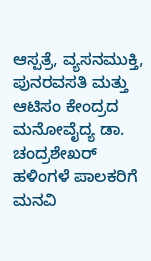ಆಸ್ಪತ್ರೆ, ವ್ಯಸನಮುಕ್ತಿ, ಪುನರವಸತಿ ಮತ್ತು ಆಟಿಸಂ ಕೇಂದ್ರದ ಮನೋವೈದ್ಯ ಡಾ. ಚಂದ್ರಶೇಖರ್ ಹಳಿಂಗಳೆ ಪಾಲಕರಿಗೆ ಮನವಿ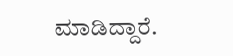ಮಾಡಿದ್ದಾರೆ.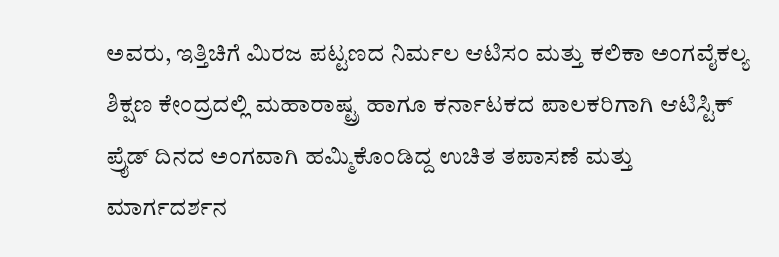ಅವರು, ಇತ್ತಿಚಿಗೆ ಮಿರಜ ಪಟ್ಟಣದ ನಿರ್ಮಲ ಆಟಿಸಂ ಮತ್ತು ಕಲಿಕಾ ಅಂಗವೈಕಲ್ಯ ಶಿಕ್ಷಣ ಕೇಂದ್ರದಲ್ಲಿ ಮಹಾರಾಷ್ಟ್ರ ಹಾಗೂ ಕರ್ನಾಟಕದ ಪಾಲಕರಿಗಾಗಿ ಆಟಿಸ್ಟಿಕ್ ಪ್ರೈಡ್ ದಿನದ ಅಂಗವಾಗಿ ಹಮ್ಮಿಕೊಂಡಿದ್ದ ಉಚಿತ ತಪಾಸಣೆ ಮತ್ತು ಮಾರ್ಗದರ್ಶನ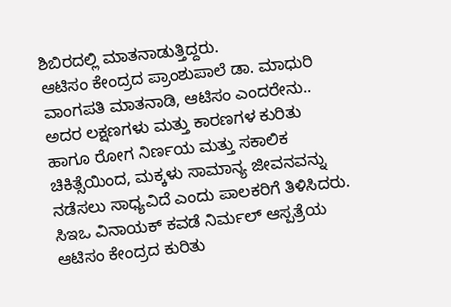ಶಿಬಿರದಲ್ಲಿ ಮಾತನಾಡುತ್ತಿದ್ದರು.
ಆಟಿಸಂ ಕೇಂದ್ರದ ಪ್ರಾಂಶುಪಾಲೆ ಡಾ. ಮಾಧುರಿ ವಾಂಗಪತಿ ಮಾತನಾಡಿ, ಆಟಿಸಂ ಎಂದರೇನು.. ಅದರ ಲಕ್ಷಣಗಳು ಮತ್ತು ಕಾರಣಗಳ ಕುರಿತು ಹಾಗೂ ರೋಗ ನಿರ್ಣಯ ಮತ್ತು ಸಕಾಲಿಕ ಚಿಕಿತ್ಸೆಯಿಂದ, ಮಕ್ಕಳು ಸಾಮಾನ್ಯ ಜೀವನವನ್ನು ನಡೆಸಲು ಸಾಧ್ಯವಿದೆ ಎಂದು ಪಾಲಕರಿಗೆ ತಿಳಿಸಿದರು.
ಸಿಇಒ ವಿನಾಯಕ್ ಕವಡೆ ನಿರ್ಮಲ್ ಆಸ್ಪತ್ರೆಯ ಆಟಿಸಂ ಕೇಂದ್ರದ ಕುರಿತು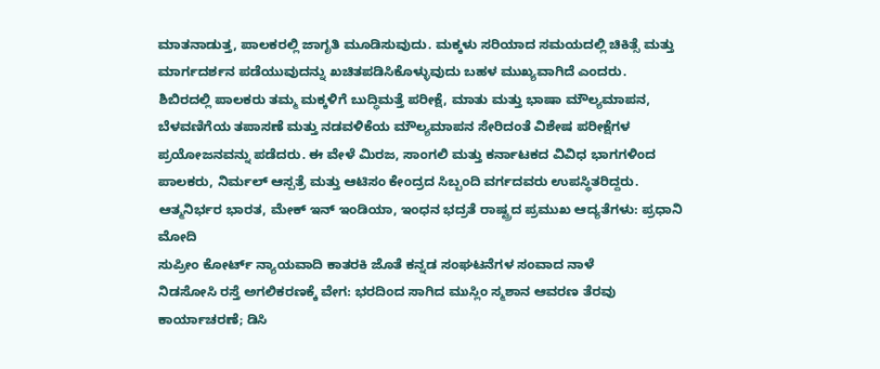ಮಾತನಾಡುತ್ತ, ಪಾಲಕರಲ್ಲಿ ಜಾಗೃತಿ ಮೂಡಿಸುವುದು. ಮಕ್ಕಳು ಸರಿಯಾದ ಸಮಯದಲ್ಲಿ ಚಿಕಿತ್ಸೆ ಮತ್ತು ಮಾರ್ಗದರ್ಶನ ಪಡೆಯುವುದನ್ನು ಖಚಿತಪಡಿಸಿಕೊಳ್ಳುವುದು ಬಹಳ ಮುಖ್ಯವಾಗಿದೆ ಎಂದರು.
ಶಿಬಿರದಲ್ಲಿ ಪಾಲಕರು ತಮ್ಮ ಮಕ್ಕಳಿಗೆ ಬುದ್ಧಿಮತ್ತೆ ಪರೀಕ್ಷೆ, ಮಾತು ಮತ್ತು ಭಾಷಾ ಮೌಲ್ಯಮಾಪನ, ಬೆಳವಣಿಗೆಯ ತಪಾಸಣೆ ಮತ್ತು ನಡವಳಿಕೆಯ ಮೌಲ್ಯಮಾಪನ ಸೇರಿದಂತೆ ವಿಶೇಷ ಪರೀಕ್ಷೆಗಳ ಪ್ರಯೋಜನವನ್ನು ಪಡೆದರು. ಈ ವೇಳೆ ಮಿರಜ, ಸಾಂಗಲಿ ಮತ್ತು ಕರ್ನಾಟಕದ ವಿವಿಧ ಭಾಗಗಳಿಂದ ಪಾಲಕರು, ನಿರ್ಮಲ್ ಆಸ್ಪತ್ರೆ ಮತ್ತು ಆಟಿಸಂ ಕೇಂದ್ರದ ಸಿಬ್ಬಂದಿ ವರ್ಗದವರು ಉಪಸ್ಥಿತರಿದ್ದರು.
ಆತ್ಮನಿರ್ಭರ ಭಾರತ, ಮೇಕ್ ಇನ್ ಇಂಡಿಯಾ, ಇಂಧನ ಭದ್ರತೆ ರಾಷ್ಟ್ರದ ಪ್ರಮುಖ ಆದ್ಯತೆಗಳು: ಪ್ರಧಾನಿ ಮೋದಿ
ಸುಪ್ರೀಂ ಕೋರ್ಟ್ ನ್ಯಾಯವಾದಿ ಕಾತರಕಿ ಜೊತೆ ಕನ್ನಡ ಸಂಘಟನೆಗಳ ಸಂವಾದ ನಾಳೆ
ನಿಡಸೋಸಿ ರಸ್ತೆ ಅಗಲಿಕರಣಕ್ಕೆ ವೇಗ: ಭರದಿಂದ ಸಾಗಿದ ಮುಸ್ಲಿಂ ಸ್ಮಶಾನ ಆವರಣ ತೆರವು ಕಾರ್ಯಾಚರಣೆ; ಡಿಸಿ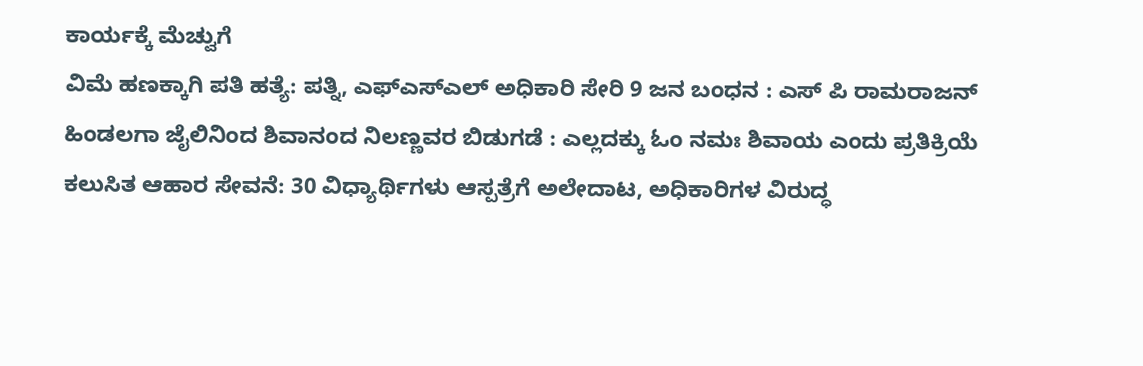ಕಾರ್ಯಕ್ಕೆ ಮೆಚ್ವುಗೆ
ವಿಮೆ ಹಣಕ್ಕಾಗಿ ಪತಿ ಹತ್ಯೆ: ಪತ್ನಿ, ಎಫ್ಎಸ್ಎಲ್ ಅಧಿಕಾರಿ ಸೇರಿ 9 ಜನ ಬಂಧನ : ಎಸ್ ಪಿ ರಾಮರಾಜನ್
ಹಿಂಡಲಗಾ ಜೈಲಿನಿಂದ ಶಿವಾನಂದ ನಿಲಣ್ಣವರ ಬಿಡುಗಡೆ : ಎಲ್ಲದಕ್ಕು ಓಂ ನಮಃ ಶಿವಾಯ ಎಂದು ಪ್ರತಿಕ್ರಿಯೆ
ಕಲುಸಿತ ಆಹಾರ ಸೇವನೆ: 30 ವಿಧ್ಯಾರ್ಥಿಗಳು ಆಸ್ಪತ್ರೆಗೆ ಅಲೇದಾಟ, ಅಧಿಕಾರಿಗಳ ವಿರುದ್ಧ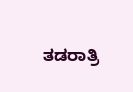ತಡರಾತ್ರಿ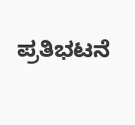ಪ್ರತಿಭಟನೆ